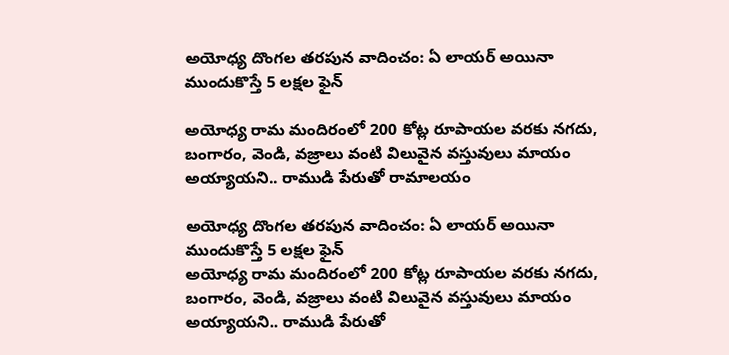అయోధ్య దొంగల తరపున వాదించం: ఏ లాయర్ అయినా ముందుకొస్తే 5 లక్షల ఫైన్

అయోధ్య రామ మందిరంలో 200 కోట్ల రూపాయల వరకు నగదు, బంగారం, వెండి, వజ్రాలు వంటి విలువైన వస్తువులు మాయం అయ్యాయని.. రాముడి పేరుతో రామాలయం

అయోధ్య దొంగల తరపున వాదించం: ఏ లాయర్ అయినా ముందుకొస్తే 5 లక్షల ఫైన్
అయోధ్య రామ మందిరంలో 200 కోట్ల రూపాయల వరకు నగదు, బంగారం, వెండి, వజ్రాలు వంటి విలువైన వస్తువులు మాయం అయ్యాయని.. రాముడి పేరుతో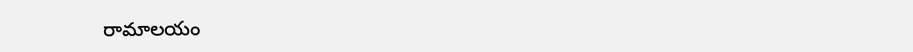రామాలయం